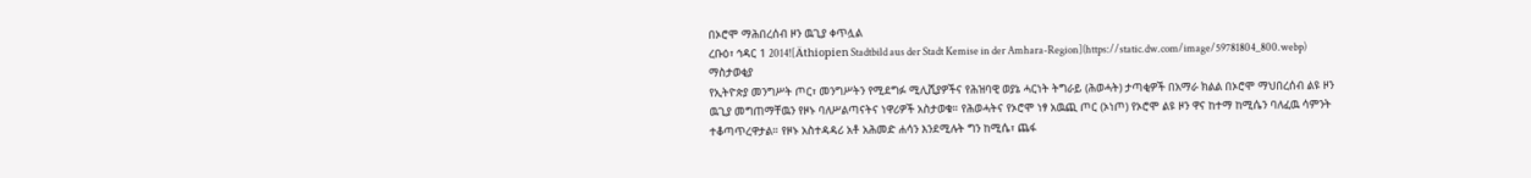በኦሮሞ ማሕበረሰብ ዞን ዉጊያ ቀጥሏል
ረቡዕ፣ ኅዳር 1 2014![Äthiopien Stadtbild aus der Stadt Kemise in der Amhara-Region](https://static.dw.com/image/59781804_800.webp)
ማስታወቂያ
የኢትዮጵያ መንግሥት ጦር፣ መንግሥትን የሚደግፉ ሚሊሺያዎችና የሕዝባዊ ወያኔ ሓርነት ትግራይ (ሕወሓት) ታጣቂዎች በአማራ ክልል በኦሮሞ ማህበረሰብ ልዩ ዞን ዉጊያ መግጠማቸዉን የዞኑ ባለሥልጣናትና ነዋሪዎች አስታወቁ። የሕወሓትና የኦሮሞ ነፃ አዉጪ ጦር (ኦነጦ) የኦሮሞ ልዩ ዞን ዋና ከተማ ከሚሴን ባለፈዉ ሳምንት ተቆጣጥረዋታል። የዞኑ አስተዳዳሪ አቶ አሕመድ ሐሳን እንደሚሉት ግን ከሚሴ፣ ጨፋ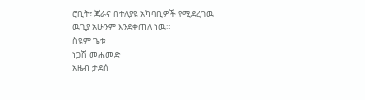ሮቢት፣ ጃራና በተለያዩ አካባቢዎች የሚደረገዉ ዉጊያ አሁንም እንደቀጠለ ነዉ።
ስዩም ጌቱ
ነጋሽ መሐመድ
አዜብ ታደሰ